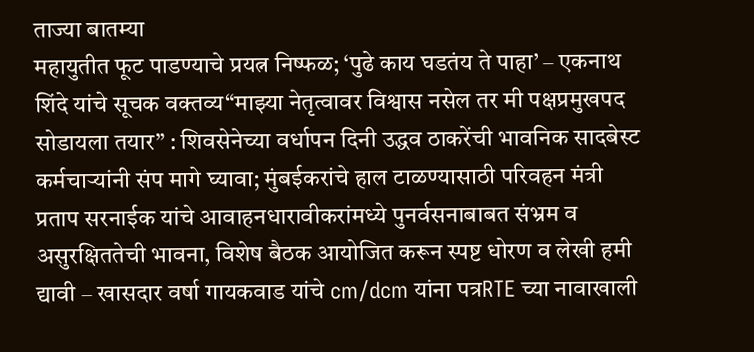ताज्या बातम्या
महायुतीत फूट पाडण्याचे प्रयत्न निष्फळ; ‘पुढे काय घडतंय ते पाहा’ – एकनाथ शिंदे यांचे सूचक वक्तव्य“माझ्या नेतृत्वावर विश्वास नसेल तर मी पक्षप्रमुखपद सोडायला तयार” : शिवसेनेच्या वर्धापन दिनी उद्धव ठाकरेंची भावनिक सादबेस्ट कर्मचाऱ्यांनी संप मागे घ्यावा; मुंबईकरांचे हाल टाळण्यासाठी परिवहन मंत्री प्रताप सरनाईक यांचे आवाहनधारावीकरांमध्ये पुनर्वसनाबाबत संभ्रम व असुरक्षिततेची भावना, विशेष बैठक आयोजित करून स्पष्ट धोरण व लेखी हमी द्यावी – खासदार वर्षा गायकवाड यांचे cm/dcm यांना पत्रRTE च्या नावाखाली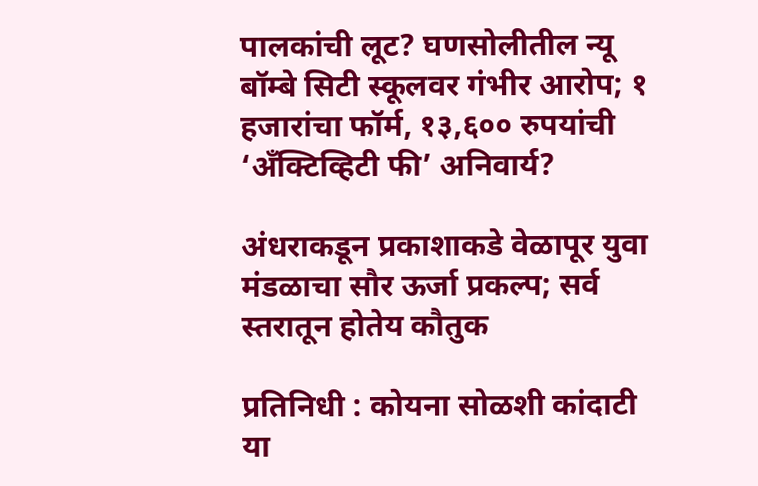पालकांची लूट? घणसोलीतील न्यू बॉम्बे सिटी स्कूलवर गंभीर आरोप; १ हजारांचा फॉर्म, १३,६०० रुपयांची ‘अँक्टिव्हिटी फी’ अनिवार्य?

अंधराकडून प्रकाशाकडे वेळापूर युवा मंडळाचा सौर ऊर्जा प्रकल्प; सर्व स्तरातून होतेय कौतुक

प्रतिनिधी : कोयना सोळशी कांदाटी या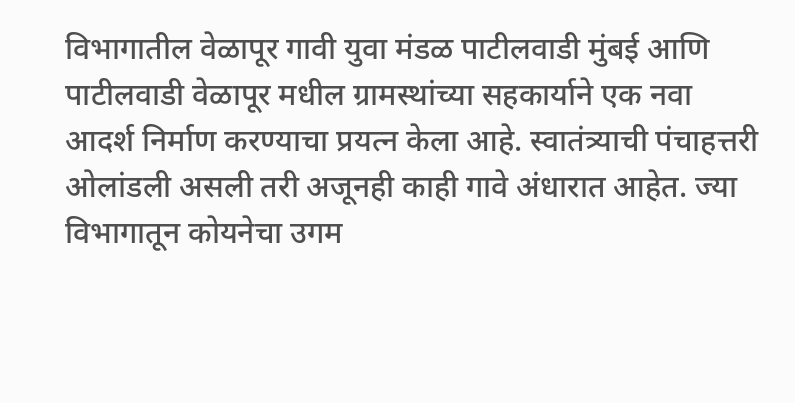विभागातील वेळापूर गावी युवा मंडळ पाटीलवाडी मुंबई आणि पाटीलवाडी वेळापूर मधील ग्रामस्थांच्या सहकार्याने एक नवा आदर्श निर्माण करण्याचा प्रयत्न केला आहे. स्वातंत्र्याची पंचाहत्तरी ओलांडली असली तरी अजूनही काही गावे अंधारात आहेत. ज्या विभागातून कोयनेचा उगम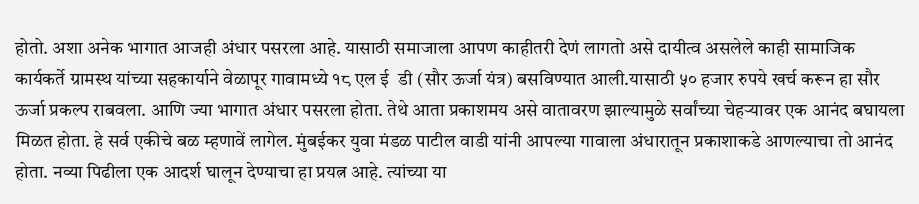होतो. अशा अनेक भागात आजही अंधार पसरला आहे. यासाठी समाजाला आपण काहीतरी देणं लागतो असे दायीत्व असलेले काही सामाजिक कार्यकर्ते ग्रामस्थ यांच्या सहकार्याने वेळापूर गावामध्ये १८ एल ई  डी (सौर ऊर्जा यंत्र) बसविण्यात आली.यासाठी ५० हजार रुपये खर्च करून हा सौर ऊर्जा प्रकल्प राबवला. आणि ज्या भागात अंधार पसरला होता. तेथे आता प्रकाशमय असे वातावरण झाल्यामुळे सर्वांच्या चेहऱ्यावर एक आनंद बघायला मिळत होता. हे सर्व एकीचे बळ म्हणावें लागेल. मुंबईकर युवा मंडळ पाटील वाडी यांनी आपल्या गावाला अंधारातून प्रकाशाकडे आणल्याचा तो आनंद होता. नव्या पिढीला एक आदर्श घालून देण्याचा हा प्रयत्न आहे. त्यांच्या या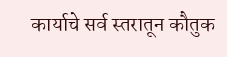कार्याचे सर्व स्तरातून कौतुक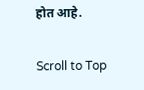होत आहे.

Scroll to Top